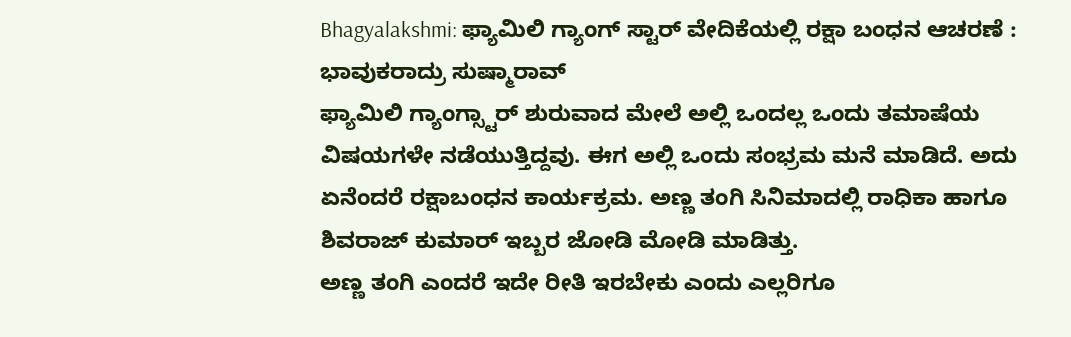Bhagyalakshmi: ಫ್ಯಾಮಿಲಿ ಗ್ಯಾಂಗ್ ಸ್ಟಾರ್ ವೇದಿಕೆಯಲ್ಲಿ ರಕ್ಷಾ ಬಂಧನ ಆಚರಣೆ : ಭಾವುಕರಾದ್ರು ಸುಷ್ಮಾರಾವ್
ಫ್ಯಾಮಿಲಿ ಗ್ಯಾಂಗ್ಸ್ಟಾರ್ ಶುರುವಾದ ಮೇಲೆ ಅಲ್ಲಿ ಒಂದಲ್ಲ ಒಂದು ತಮಾಷೆಯ ವಿಷಯಗಳೇ ನಡೆಯುತ್ತಿದ್ದವು. ಈಗ ಅಲ್ಲಿ ಒಂದು ಸಂಭ್ರಮ ಮನೆ ಮಾಡಿದೆ. ಅದು ಏನೆಂದರೆ ರಕ್ಷಾಬಂಧನ ಕಾರ್ಯಕ್ರಮ. ಅಣ್ಣ ತಂಗಿ ಸಿನಿಮಾದಲ್ಲಿ ರಾಧಿಕಾ ಹಾಗೂ ಶಿವರಾಜ್ ಕುಮಾರ್ ಇಬ್ಬರ ಜೋಡಿ ಮೋಡಿ ಮಾಡಿತ್ತು.
ಅಣ್ಣ ತಂಗಿ ಎಂದರೆ ಇದೇ ರೀತಿ ಇರಬೇಕು ಎಂದು ಎಲ್ಲರಿಗೂ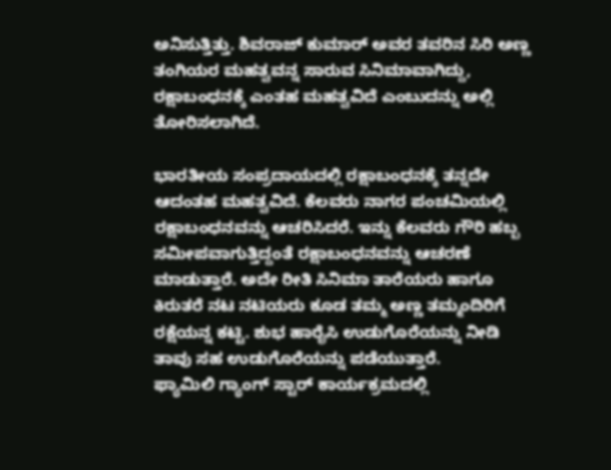ಅನಿಸುತ್ತಿತ್ತು. ಶಿವರಾಜ್ ಕುಮಾರ್ ಅವರ ತವರಿನ ಸಿರಿ ಅಣ್ಣ ತಂಗಿಯರ ಮಹತ್ವವನ್ನ ಸಾರುವ ಸಿನಿಮಾವಾಗಿದ್ದು, ರಕ್ಷಾಬಂಧನಕ್ಕೆ ಎಂತಹ ಮಹತ್ವವಿದೆ ಎಂಬುದನ್ನು ಅಲ್ಲಿ ತೋರಿಸಲಾಗಿದೆ.

ಭಾರತೀಯ ಸಂಪ್ರದಾಯದಲ್ಲಿ ರಕ್ಷಾಬಂಧನಕ್ಕೆ ತನ್ನದೇ ಆದಂತಹ ಮಹತ್ವವಿದೆ. ಕೆಲವರು ನಾಗರ ಪಂಚಮಿಯಲ್ಲಿ ರಕ್ಷಾಬಂಧನವನ್ನು ಆಚರಿಸಿದರೆ. ಇನ್ನು ಕೆಲವರು ಗೌರಿ ಹಬ್ಬ ಸಮೀಪವಾಗುತ್ತಿದ್ದಂತೆ ರಕ್ಷಾಬಂಧನವನ್ನು ಆಚರಣೆ ಮಾಡುತ್ತಾರೆ. ಅದೇ ರೀತಿ ಸಿನಿಮಾ ತಾರೆಯರು ಹಾಗೂ ಕಿರುತರೆ ನಟ ನಟಿಯರು ಕೂಡ ತಮ್ಮ ಅಣ್ಣ ತಮ್ಮಂದಿರಿಗೆ ರಕ್ಷೆಯನ್ನ ಕಟ್ಟಿ. ಶುಭ ಹಾರೈಸಿ ಉಡುಗೊರೆಯನ್ನು ನೀಡಿ ತಾವು ಸಹ ಉಡುಗೊರೆಯನ್ನು ಪಡೆಯುತ್ತಾರೆ.
ಫ್ಯಾಮಿಲಿ ಗ್ಯಾಂಗ್ ಸ್ಟಾರ್ ಕಾರ್ಯಕ್ರಮದಲ್ಲಿ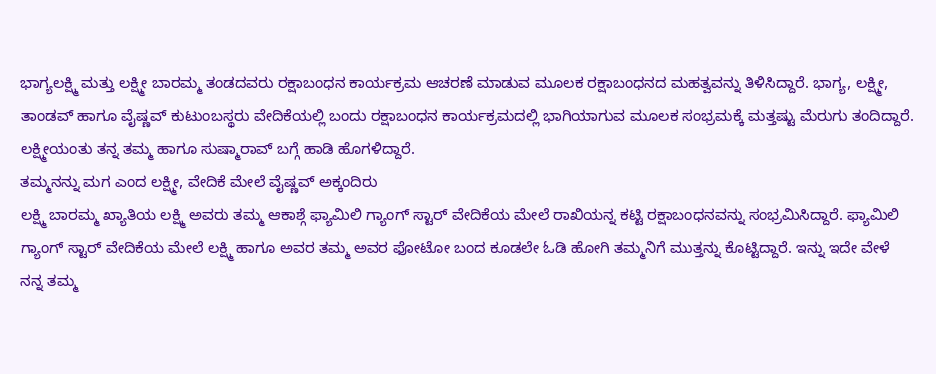ಭಾಗ್ಯಲಕ್ಷ್ಮಿ ಮತ್ತು ಲಕ್ಷ್ಮೀ ಬಾರಮ್ಮ ತಂಡದವರು ರಕ್ಷಾಬಂಧನ ಕಾರ್ಯಕ್ರಮ ಆಚರಣೆ ಮಾಡುವ ಮೂಲಕ ರಕ್ಷಾಬಂಧನದ ಮಹತ್ವವನ್ನು ತಿಳಿಸಿದ್ದಾರೆ. ಭಾಗ್ಯ, ಲಕ್ಷ್ಮೀ, ತಾಂಡವ್ ಹಾಗೂ ವೈಷ್ಣವ್ ಕುಟುಂಬಸ್ಥರು ವೇದಿಕೆಯಲ್ಲಿ ಬಂದು ರಕ್ಷಾಬಂಧನ ಕಾರ್ಯಕ್ರಮದಲ್ಲಿ ಭಾಗಿಯಾಗುವ ಮೂಲಕ ಸಂಭ್ರಮಕ್ಕೆ ಮತ್ತಷ್ಟು ಮೆರುಗು ತಂದಿದ್ದಾರೆ. ಲಕ್ಷ್ಮೀಯಂತು ತನ್ನ ತಮ್ಮ ಹಾಗೂ ಸುಷ್ಮಾರಾವ್ ಬಗ್ಗೆ ಹಾಡಿ ಹೊಗಳಿದ್ದಾರೆ.
ತಮ್ಮನನ್ನು ಮಗ ಎಂದ ಲಕ್ಷ್ಮೀ, ವೇದಿಕೆ ಮೇಲೆ ವೈಷ್ಣವ್ ಅಕ್ಕಂದಿರು
ಲಕ್ಷ್ಮಿ ಬಾರಮ್ಮ ಖ್ಯಾತಿಯ ಲಕ್ಷ್ಮಿ ಅವರು ತಮ್ಮ ಆಕಾಶ್ಗೆ ಫ್ಯಾಮಿಲಿ ಗ್ಯಾಂಗ್ ಸ್ಟಾರ್ ವೇದಿಕೆಯ ಮೇಲೆ ರಾಖಿಯನ್ನ ಕಟ್ಟಿ ರಕ್ಷಾಬಂಧನವನ್ನು ಸಂಭ್ರಮಿಸಿದ್ದಾರೆ. ಫ್ಯಾಮಿಲಿ ಗ್ಯಾಂಗ್ ಸ್ಟಾರ್ ವೇದಿಕೆಯ ಮೇಲೆ ಲಕ್ಷ್ಮಿ ಹಾಗೂ ಅವರ ತಮ್ಮ ಅವರ ಫೋಟೋ ಬಂದ ಕೂಡಲೇ ಓಡಿ ಹೋಗಿ ತಮ್ಮನಿಗೆ ಮುತ್ತನ್ನು ಕೊಟ್ಟಿದ್ದಾರೆ. ಇನ್ನು ಇದೇ ವೇಳೆ ನನ್ನ ತಮ್ಮ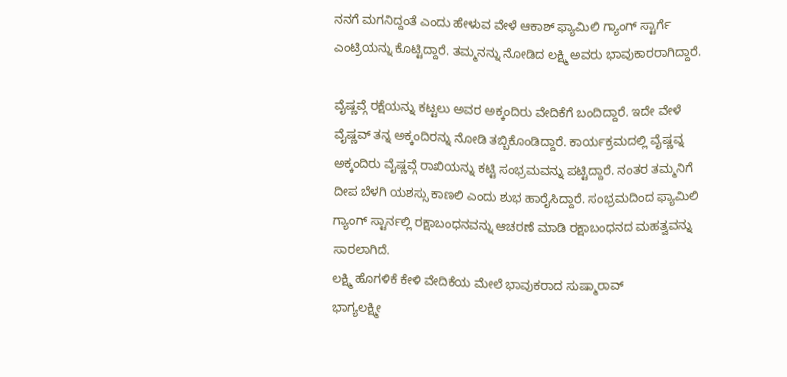ನನಗೆ ಮಗನಿದ್ದಂತೆ ಎಂದು ಹೇಳುವ ವೇಳೆ ಆಕಾಶ್ ಫ್ಯಾಮಿಲಿ ಗ್ಯಾಂಗ್ ಸ್ಟಾರ್ಗೆ ಎಂಟ್ರಿಯನ್ನು ಕೊಟ್ಟಿದ್ದಾರೆ. ತಮ್ಮನನ್ನು ನೋಡಿದ ಲಕ್ಷ್ಮಿ ಅವರು ಭಾವುಕಾರರಾಗಿದ್ದಾರೆ.

ವೈಷ್ಣವ್ಗೆ ರಕ್ಷೆಯನ್ನು ಕಟ್ಟಲು ಅವರ ಅಕ್ಕಂದಿರು ವೇದಿಕೆಗೆ ಬಂದಿದ್ದಾರೆ. ಇದೇ ವೇಳೆ ವೈಷ್ಣವ್ ತನ್ನ ಅಕ್ಕಂದಿರನ್ನು ನೋಡಿ ತಬ್ಬಿಕೊಂಡಿದ್ದಾರೆ. ಕಾರ್ಯಕ್ರಮದಲ್ಲಿ ವೈಷ್ಣವ್ನ ಅಕ್ಕಂದಿರು ವೈಷ್ಣವ್ಗೆ ರಾಖಿಯನ್ನು ಕಟ್ಟಿ ಸಂಭ್ರಮವನ್ನು ಪಟ್ಟಿದ್ದಾರೆ. ನಂತರ ತಮ್ಮನಿಗೆ ದೀಪ ಬೆಳಗಿ ಯಶಸ್ಸು ಕಾಣಲಿ ಎಂದು ಶುಭ ಹಾರೈಸಿದ್ದಾರೆ. ಸಂಭ್ರಮದಿಂದ ಫ್ಯಾಮಿಲಿ ಗ್ಯಾಂಗ್ ಸ್ಟಾರ್ನಲ್ಲಿ ರಕ್ಷಾಬಂಧನವನ್ನು ಆಚರಣೆ ಮಾಡಿ ರಕ್ಷಾಬಂಧನದ ಮಹತ್ವವನ್ನು ಸಾರಲಾಗಿದೆ.
ಲಕ್ಷ್ಮಿ ಹೊಗಳಿಕೆ ಕೇಳಿ ವೇದಿಕೆಯ ಮೇಲೆ ಭಾವುಕರಾದ ಸುಷ್ಮಾರಾವ್
ಭಾಗ್ಯಲಕ್ಷ್ಮೀ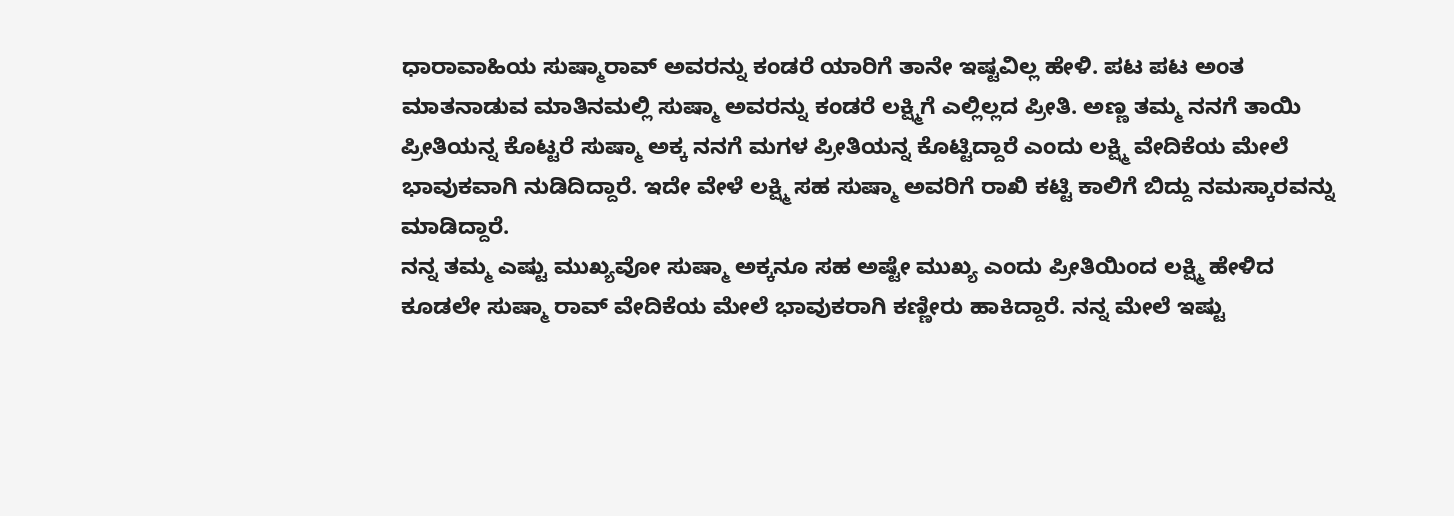ಧಾರಾವಾಹಿಯ ಸುಷ್ಮಾರಾವ್ ಅವರನ್ನು ಕಂಡರೆ ಯಾರಿಗೆ ತಾನೇ ಇಷ್ಟವಿಲ್ಲ ಹೇಳಿ. ಪಟ ಪಟ ಅಂತ ಮಾತನಾಡುವ ಮಾತಿನಮಲ್ಲಿ ಸುಷ್ಮಾ ಅವರನ್ನು ಕಂಡರೆ ಲಕ್ಷ್ಮಿಗೆ ಎಲ್ಲಿಲ್ಲದ ಪ್ರೀತಿ. ಅಣ್ಣ ತಮ್ಮ ನನಗೆ ತಾಯಿ ಪ್ರೀತಿಯನ್ನ ಕೊಟ್ಟರೆ ಸುಷ್ಮಾ ಅಕ್ಕ ನನಗೆ ಮಗಳ ಪ್ರೀತಿಯನ್ನ ಕೊಟ್ಟಿದ್ದಾರೆ ಎಂದು ಲಕ್ಷ್ಮಿ ವೇದಿಕೆಯ ಮೇಲೆ ಭಾವುಕವಾಗಿ ನುಡಿದಿದ್ದಾರೆ. ಇದೇ ವೇಳೆ ಲಕ್ಷ್ಮಿ ಸಹ ಸುಷ್ಮಾ ಅವರಿಗೆ ರಾಖಿ ಕಟ್ಟಿ ಕಾಲಿಗೆ ಬಿದ್ದು ನಮಸ್ಕಾರವನ್ನು ಮಾಡಿದ್ದಾರೆ.
ನನ್ನ ತಮ್ಮ ಎಷ್ಟು ಮುಖ್ಯವೋ ಸುಷ್ಮಾ ಅಕ್ಕನೂ ಸಹ ಅಷ್ಟೇ ಮುಖ್ಯ ಎಂದು ಪ್ರೀತಿಯಿಂದ ಲಕ್ಷ್ಮಿ ಹೇಳಿದ ಕೂಡಲೇ ಸುಷ್ಮಾ ರಾವ್ ವೇದಿಕೆಯ ಮೇಲೆ ಭಾವುಕರಾಗಿ ಕಣ್ಣೀರು ಹಾಕಿದ್ದಾರೆ. ನನ್ನ ಮೇಲೆ ಇಷ್ಟು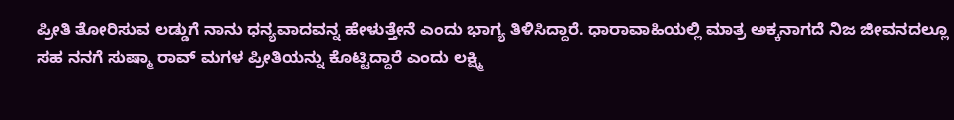ಪ್ರೀತಿ ತೋರಿಸುವ ಲಡ್ಡುಗೆ ನಾನು ಧನ್ಯವಾದವನ್ನ ಹೇಳುತ್ತೇನೆ ಎಂದು ಭಾಗ್ಯ ತಿಳಿಸಿದ್ದಾರೆ. ಧಾರಾವಾಹಿಯಲ್ಲಿ ಮಾತ್ರ ಅಕ್ಕನಾಗದೆ ನಿಜ ಜೀವನದಲ್ಲೂ ಸಹ ನನಗೆ ಸುಷ್ಮಾ ರಾವ್ ಮಗಳ ಪ್ರೀತಿಯನ್ನು ಕೊಟ್ಟಿದ್ದಾರೆ ಎಂದು ಲಕ್ಷ್ಮಿ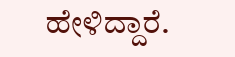ಹೇಳಿದ್ದಾರೆ.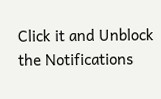Click it and Unblock the Notifications